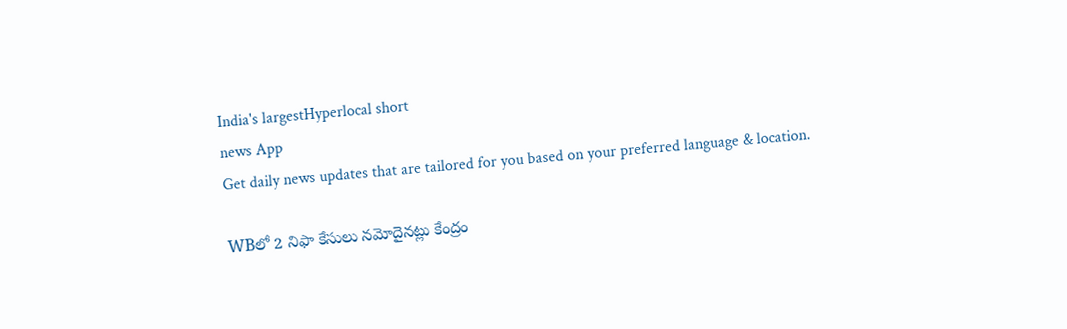India's largestHyperlocal short
news App
Get daily news updates that are tailored for you based on your preferred language & location.

WBలో 2 నిఫా కేసులు నమోదైనట్లు కేంద్రం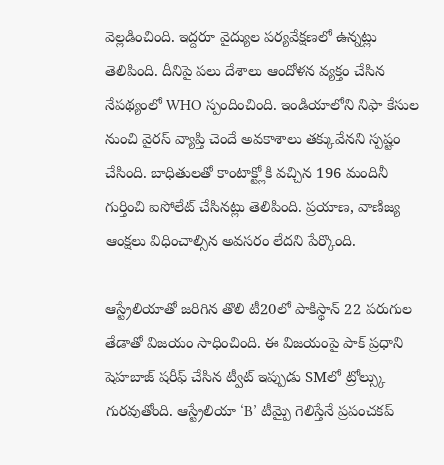వెల్లడించింది. ఇద్దరూ వైద్యుల పర్యవేక్షణలో ఉన్నట్లు తెలిపింది. దీనిపై పలు దేశాలు ఆందోళన వ్యక్తం చేసిన నేపథ్యంలో WHO స్పందించింది. ఇండియాలోని నిఫా కేసుల నుంచి వైరస్ వ్యాప్తి చెందే అవకాశాలు తక్కువేనని స్పష్టం చేసింది. బాధితులతో కాంటాక్ట్లోకి వచ్చిన 196 మందినీ గుర్తించి ఐసోలేట్ చేసినట్లు తెలిపింది. ప్రయాణ, వాణిజ్య ఆంక్షలు విధించాల్సిన అవసరం లేదని పేర్కొంది.

ఆస్ట్రేలియాతో జరిగిన తొలి టీ20లో పాకిస్థాన్ 22 పరుగుల తేడాతో విజయం సాధించింది. ఈ విజయంపై పాక్ ప్రధాని షెహబాజ్ షరీఫ్ చేసిన ట్వీట్ ఇప్పుడు SMలో ట్రోల్స్కు గురవుతోంది. ఆస్ట్రేలియా ‘B’ టీమ్పై గెలిస్తేనే ప్రపంచకప్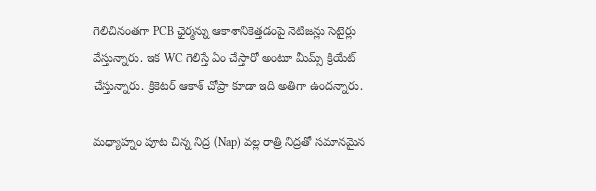గెలిచినంతగా PCB ఛైర్మన్ను ఆకాశానికెత్తడంపై నెటిజన్లు సెటైర్లు వేస్తున్నారు. ఇక WC గెలిస్తే ఏం చేస్తారో అంటూ మీమ్స్ క్రియేట్ చేస్తున్నారు. క్రికెటర్ ఆకాశ్ చోప్రా కూడా ఇది అతిగా ఉందన్నారు.

మధ్యాహ్నం పూట చిన్న నిద్ర (Nap) వల్ల రాత్రి నిద్రతో సమానమైన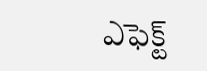ఎఫెక్ట్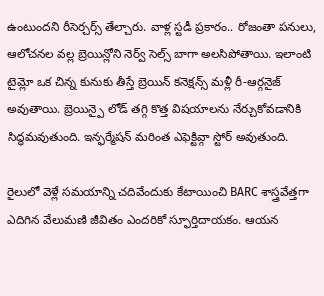ఉంటుందని రీసెర్చర్స్ తేల్చారు. వాళ్ల స్టడీ ప్రకారం.. రోజంతా పనులు, ఆలోచనల వల్ల బ్రెయిన్లోని నెర్వ్ సెల్స్ బాగా అలసిపోతాయి. ఇలాంటి టైమ్లో ఒక చిన్న కునుకు తీస్తే బ్రెయిన్ కనెక్షన్స్ మళ్లీ రీ-ఆర్గనైజ్ అవుతాయి. బ్రెయిన్పై లోడ్ తగ్గి కొత్త విషయాలను నేర్చుకోవడానికి సిద్ధమవుతుంది. ఇన్ఫర్మేషన్ మరింత ఎఫెక్టివ్గా స్టోర్ అవుతుంది.

రైలులో వెళ్లే సమయాన్ని చదివేందుకు కేటాయించి BARC శాస్త్రవేత్తగా ఎదిగిన వేలుమణి జీవితం ఎందరికో స్ఫూర్తిదాయకం. ఆయన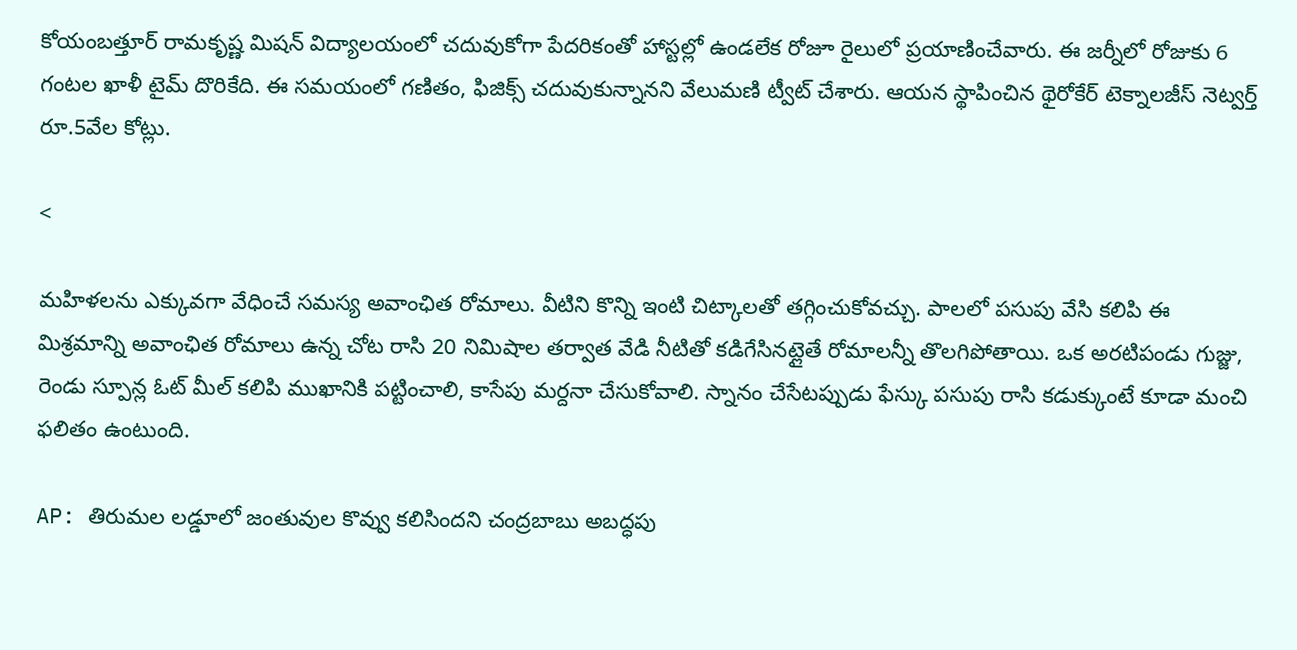కోయంబత్తూర్ రామకృష్ణ మిషన్ విద్యాలయంలో చదువుకోగా పేదరికంతో హాస్టల్లో ఉండలేక రోజూ రైలులో ప్రయాణించేవారు. ఈ జర్నీలో రోజుకు 6 గంటల ఖాళీ టైమ్ దొరికేది. ఈ సమయంలో గణితం, ఫిజిక్స్ చదువుకున్నానని వేలుమణి ట్వీట్ చేశారు. ఆయన స్థాపించిన థైరోకేర్ టెక్నాలజీస్ నెట్వర్త్ రూ.5వేల కోట్లు.

<

మహిళలను ఎక్కువగా వేధించే సమస్య అవాంఛిత రోమాలు. వీటిని కొన్ని ఇంటి చిట్కాలతో తగ్గించుకోవచ్చు. పాలలో పసుపు వేసి కలిపి ఈ మిశ్రమాన్ని అవాంఛిత రోమాలు ఉన్న చోట రాసి 20 నిమిషాల తర్వాత వేడి నీటితో కడిగేసినట్లైతే రోమాలన్నీ తొలగిపోతాయి. ఒక అరటిపండు గుజ్జు, రెండు స్పూన్ల ఓట్ మీల్ కలిపి ముఖానికి పట్టించాలి, కాసేపు మర్దనా చేసుకోవాలి. స్నానం చేసేటప్పుడు ఫేస్కు పసుపు రాసి కడుక్కుంటే కూడా మంచి ఫలితం ఉంటుంది.

AP: తిరుమల లడ్డూలో జంతువుల కొవ్వు కలిసిందని చంద్రబాబు అబద్ధపు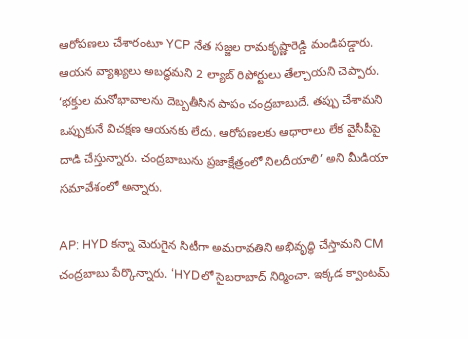ఆరోపణలు చేశారంటూ YCP నేత సజ్జల రామకృష్ణారెడ్డి మండిపడ్డారు. ఆయన వ్యాఖ్యలు అబద్ధమని 2 ల్యాబ్ రిపోర్టులు తేల్చాయని చెప్పారు. ‘భక్తుల మనోభావాలను దెబ్బతీసిన పాపం చంద్రబాబుదే. తప్పు చేశామని ఒప్పుకునే విచక్షణ ఆయనకు లేదు. ఆరోపణలకు ఆధారాలు లేక వైసీపీపై దాడి చేస్తున్నారు. చంద్రబాబును ప్రజాక్షేత్రంలో నిలదీయాలి’ అని మీడియా సమావేశంలో అన్నారు.

AP: HYD కన్నా మెరుగైన సిటీగా అమరావతిని అభివృద్ధి చేస్తామని CM చంద్రబాబు పేర్కొన్నారు. ‘HYDలో సైబరాబాద్ నిర్మించా. ఇక్కడ క్వాంటమ్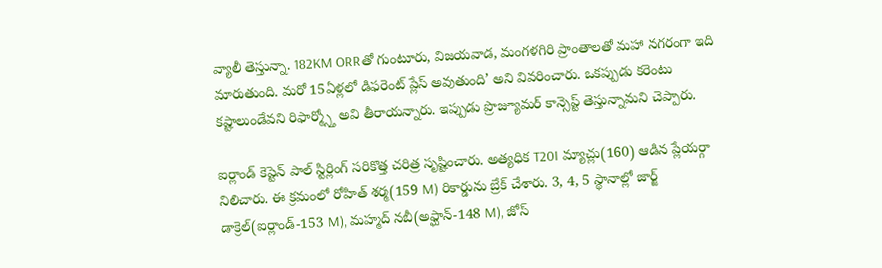వ్యాలీ తెస్తున్నా. 182KM ORRతో గుంటూరు, విజయవాడ, మంగళగిరి ప్రాంతాలతో మహా నగరంగా ఇది మారుతుంది. మరో 15ఏళ్లలో డిఫరెంట్ ప్లేస్ అవుతుంది’ అని వివరించారు. ఒకప్పుడు కరెంటు కష్టాలుండేవని రిఫార్మ్స్తో అవి తీరాయన్నారు. ఇప్పుడు ప్రొజ్యూమర్ కాన్సెప్ట్ తెస్తున్నామని చెప్పారు.

ఐర్లాండ్ కెప్టెన్ పాల్ స్టిర్లింగ్ సరికొత్త చరిత్ర సృష్టించారు. అత్యధిక T20I మ్యాచ్లు(160) ఆడిన ప్లేయర్గా నిలిచారు. ఈ క్రమంలో రోహిత్ శర్మ(159 M) రికార్డును బ్రేక్ చేశారు. 3, 4, 5 స్థానాల్లో జార్జ్ డాక్రెల్(ఐర్లాండ్-153 M), మహ్మద్ నబీ(అఫ్ఘాన్-148 M), జోస్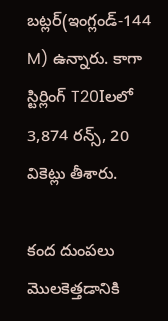బట్లర్(ఇంగ్లండ్-144 M) ఉన్నారు. కాగా స్టిర్లింగ్ T20Iలలో 3,874 రన్స్, 20 వికెట్లు తీశారు.

కంద దుంపలు మొలకెత్తడానికి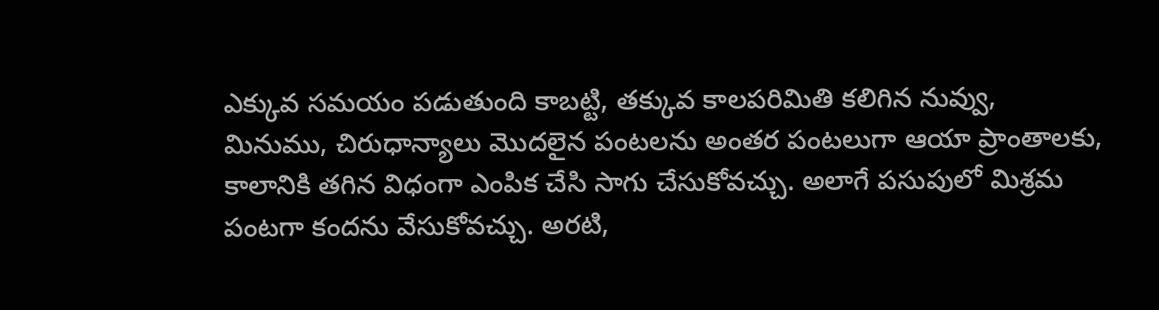ఎక్కువ సమయం పడుతుంది కాబట్టి, తక్కువ కాలపరిమితి కలిగిన నువ్వు, మినుము, చిరుధాన్యాలు మొదలైన పంటలను అంతర పంటలుగా ఆయా ప్రాంతాలకు, కాలానికి తగిన విధంగా ఎంపిక చేసి సాగు చేసుకోవచ్చు. అలాగే పసుపులో మిశ్రమ పంటగా కందను వేసుకోవచ్చు. అరటి,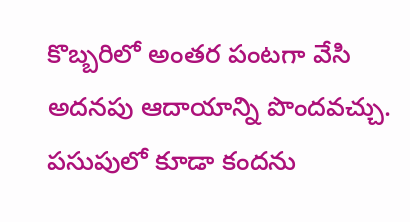కొబ్బరిలో అంతర పంటగా వేసి అదనపు ఆదాయాన్ని పొందవచ్చు. పసుపులో కూడా కందను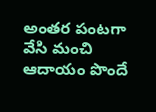అంతర పంటగా వేసి మంచి ఆదాయం పొందే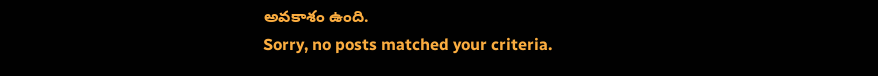అవకాశం ఉంది.
Sorry, no posts matched your criteria.